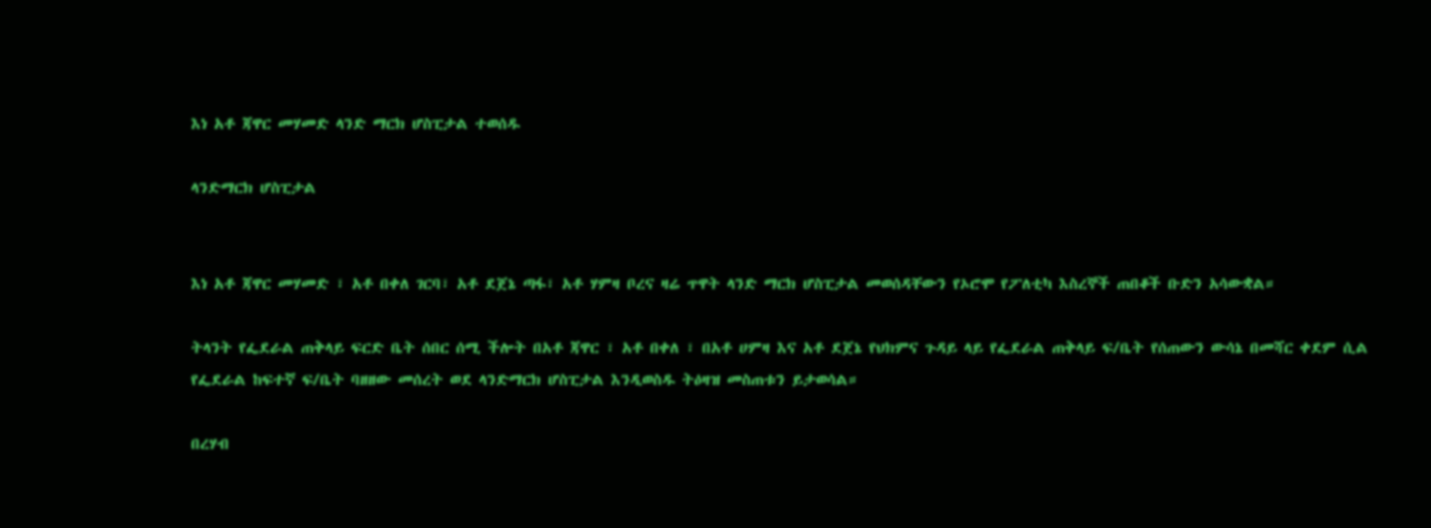እነ አቶ ጃዋር መሃመድ ላንድ ማርክ ሆስፒታል ተወሰዱ

ላንድማርክ ሆስፒታል


እነ አቶ ጃዋር መሃመድ ፣ አቶ በቀለ ገርባ፣ አቶ ደጀኔ ጣፋ፣ አቶ ሃምዛ ቦረና ዛሬ ጥዋት ላንድ ማርክ ሆስፒታል መወሰዳቸውን የኦሮሞ የፖለቲካ እስረኞች ጠበቆች ቡድን አሳውቋል።

ትላንት የፌደራል ጠቅላይ ፍርድ ቤት ሰበር ሰሚ ችሎት በአቶ ጃዋር ፣ አቶ በቀለ ፣ በአቶ ሀምዛ እና አቶ ደጀኔ የህክምና ጉዳይ ላይ የፌደራል ጠቅላይ ፍ/ቤት የሰጠውን ውሳኔ በመሻር ቀደም ሲል የፌደራል ከፍተኛ ፍ/ቤት ባዘዘው መሰረት ወደ ላንድማርክ ሆስፒታል እንዲወስዱ ትዕዛዝ መስጠቱን ይታወሳል።

በረሃብ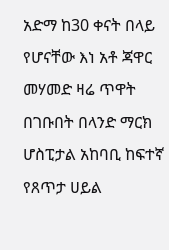አድማ ከ30 ቀናት በላይ የሆናቸው እነ አቶ ጃዋር መሃመድ ዛሬ ጥዋት በገቡበት በላንድ ማርክ ሆስፒታል አከባቢ ከፍተኛ የጸጥታ ሀይል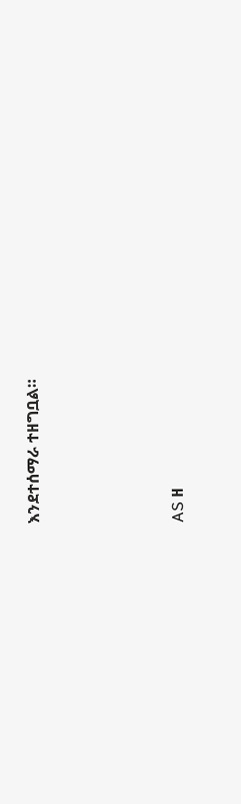እንደተሰማራ ተዘግቧል።




AS ዘ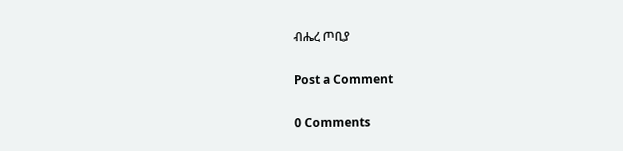ብሔረ ጦቢያ

Post a Comment

0 Comments